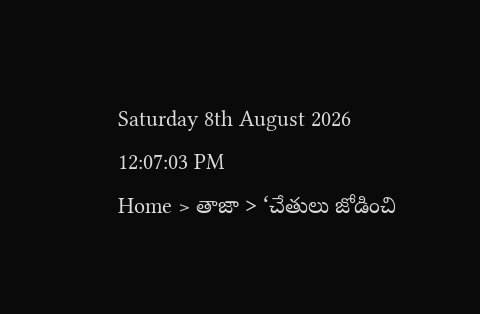Saturday 8th August 2026
12:07:03 PM
Home > తాజా > ‘చేతులు జోడించి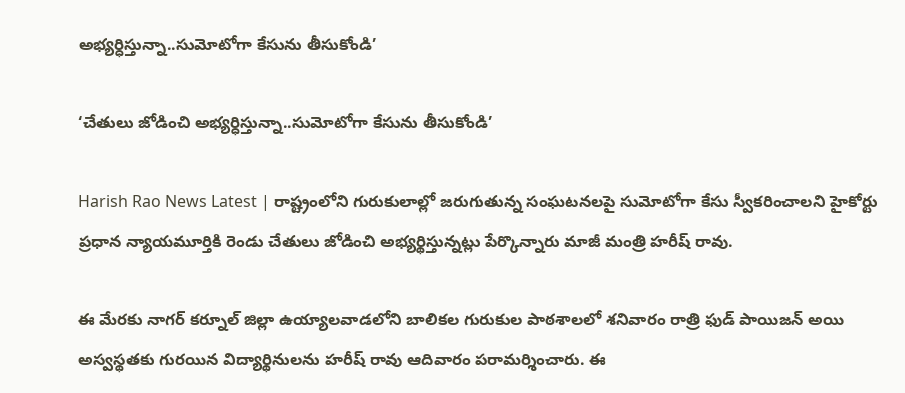అభ్యర్ధిస్తున్నా..సుమోటోగా కేసును తీసుకోండి’

‘చేతులు జోడించి అభ్యర్ధిస్తున్నా..సుమోటోగా కేసును తీసుకోండి’

Harish Rao News Latest | రాష్ట్రంలోని గురుకులాల్లో జరుగుతున్న సంఘటనలపై సుమోటోగా కేసు స్వీకరించాలని హైకోర్టు ప్రధాన న్యాయమూర్తికి రెండు చేతులు జోడించి అభ్యర్థిస్తున్నట్లు పేర్కొన్నారు మాజీ మంత్రి హరీష్ రావు.

ఈ మేరకు నాగర్ కర్నూల్ జిల్లా ఉయ్యాలవాడలోని బాలికల గురుకుల పాఠశాలలో శనివారం రాత్రి ఫుడ్ పాయిజన్ అయి అస్వస్థతకు గురయిన విద్యార్థినులను హరీష్ రావు ఆదివారం పరామర్శించారు. ఈ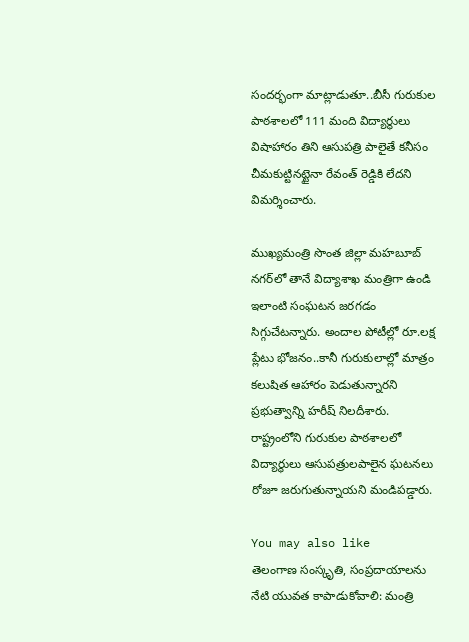సందర్భంగా మాట్లాడుతూ..బీసీ గురుకుల పాఠశాలలో 111 మంది విద్యార్థులు విషాహారం తిని ఆసుపత్రి పాలైతే కనీసం చీమకుట్టినట్టైనా రేవంత్ రెడ్డికి లేదని విమర్శించారు.

ముఖ్యమంత్రి సొంత జిల్లా మహబూబ్ నగర్‌లో తానే విద్యాశాఖ మంత్రిగా ఉండి ఇలాంటి సంఘటన జరగడం సిగ్గుచేటన్నారు. అందాల పోటీల్లో రూ.లక్ష ప్లేటు భోజనం..కానీ గురుకులాల్లో మాత్రం కలుషిత ఆహారం పెడుతున్నారని ప్రభుత్వాన్ని హరీష్ నిలదీశారు. రాష్ట్రంలోని గురుకుల పాఠశాలలో విద్యార్థులు ఆసుపత్రులపాలైన ఘటనలు రోజూ జరుగుతున్నాయని మండిపడ్డారు.

You may also like
తెలంగాణ సంస్కృతి, సంప్రదాయాలను నేటి యువత కాపాడుకోవాలి: మంత్రి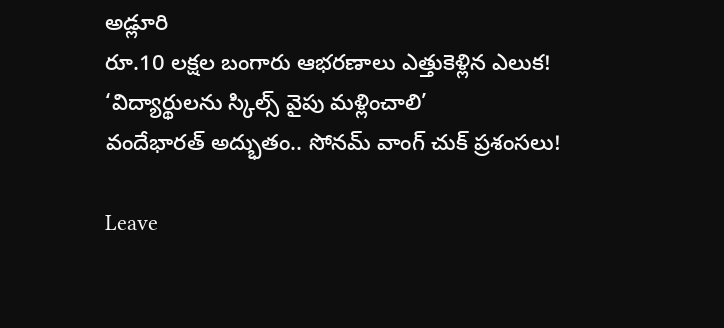అడ్లూరి
రూ.10 లక్షల బంగారు ఆభరణాలు ఎత్తుకెళ్లిన ఎలుక!
‘విద్యార్థులను స్కిల్స్ వైపు మళ్లించాలి’
వందేభారత్ అద్భుతం.. సోనమ్ వాంగ్ చుక్ ప్రశంసలు!

Leave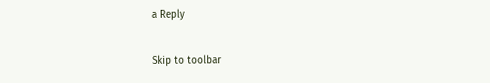a Reply

Skip to toolbar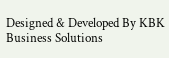Designed & Developed By KBK Business Solutions